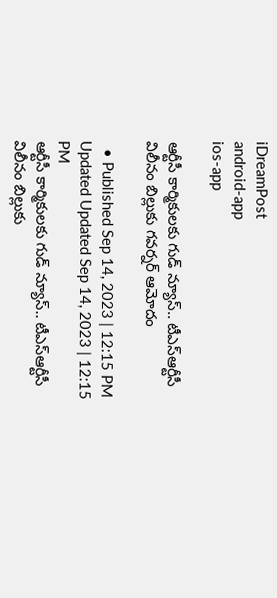iDreamPost
android-app
ios-app

ఆర్టీసీ కార్మికులకు గుడ్ న్యూస్.. టీఎస్ఆర్టీసీ విలీనం బిల్లుకు గవర్నర్ ఆమోదం

  • Published Sep 14, 2023 | 12:15 PM Updated Updated Sep 14, 2023 | 12:15 PM
ఆర్టీసీ కార్మికులకు గుడ్ న్యూస్.. టీఎస్ఆర్టీసీ విలీనం బిల్లుకు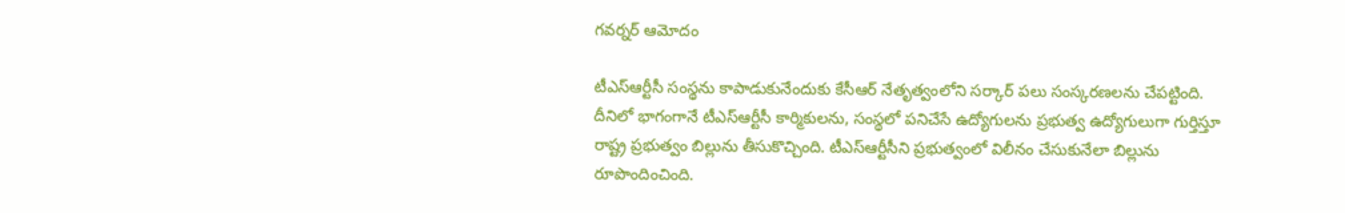గవర్నర్ ఆమోదం

టీఎస్ఆర్టీసీ సంస్థను కాపాడుకునేందుకు కేసీఆర్ నేతృత్వంలోని సర్కార్ పలు సంస్కరణలను చేపట్టింది. దీనిలో భాగంగానే టీఎస్ఆర్టీసీ కార్మికులను, సంస్థలో పనిచేసే ఉద్యోగులను ప్రభుత్వ ఉద్యోగులుగా గుర్తిస్తూ రాష్ట్ర ప్రభుత్వం బిల్లును తీసుకొచ్చింది. టీఎస్ఆర్టీసీని ప్రభుత్వంలో విలీనం చేసుకునేలా బిల్లును రూపొందించింది.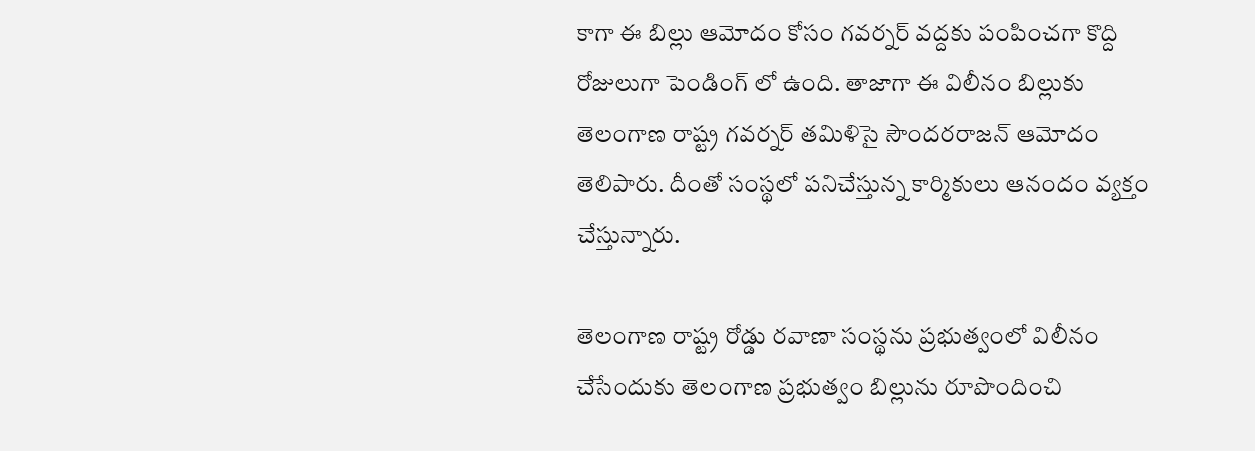కాగా ఈ బిల్లు ఆమోదం కోసం గవర్నర్ వద్దకు పంపించగా కొద్ది రోజులుగా పెండింగ్ లో ఉంది. తాజాగా ఈ విలీనం బిల్లుకు తెలంగాణ రాష్ట్ర గవర్నర్ తమిళిసై సౌందరరాజన్ ఆమోదం తెలిపారు. దీంతో సంస్థలో పనిచేస్తున్న కార్మికులు ఆనందం వ్యక్తం చేస్తున్నారు.

తెలంగాణ రాష్ట్ర రోడ్డు రవాణా సంస్థను ప్రభుత్వంలో విలీనం చేసేందుకు తెలంగాణ ప్రభుత్వం బిల్లును రూపొందించి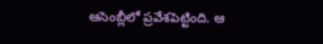ఆసెంబ్లీలో ప్రవేశపెట్టింది. ఆ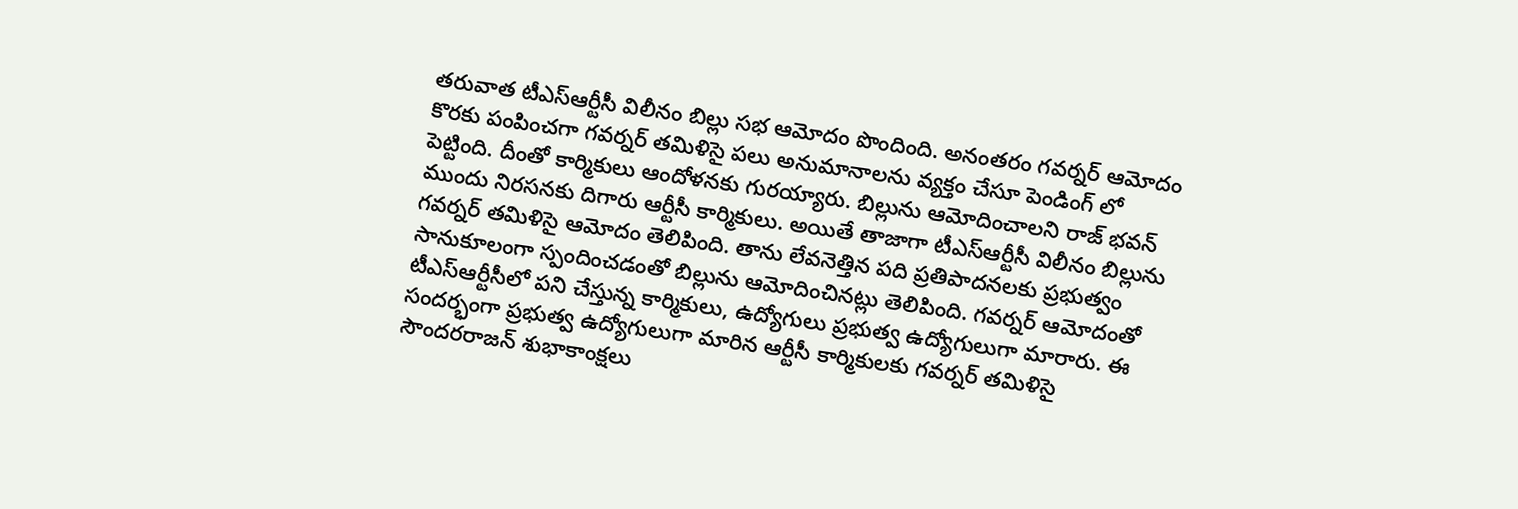తరువాత టీఎస్ఆర్టీసీ విలీనం బిల్లు సభ ఆమోదం పొందింది. అనంతరం గవర్నర్ ఆమోదం కొరకు పంపించగా గవర్నర్ తమిళిసై పలు అనుమానాలను వ్యక్తం చేసూ పెండింగ్ లో పెట్టింది. దీంతో కార్మికులు ఆందోళనకు గురయ్యారు. బిల్లును ఆమోదించాలని రాజ్ భవన్ ముందు నిరసనకు దిగారు ఆర్టీసీ కార్మికులు. అయితే తాజాగా టీఎస్ఆర్టీసీ విలీనం బిల్లును గవర్నర్ తమిళిసై ఆమోదం తెలిపింది. తాను లేవనెత్తిన పది ప్రతిపాదనలకు ప్రభుత్వం సానుకూలంగా స్పందించడంతో బిల్లును ఆమోదించినట్లు తెలిపింది. గవర్నర్ ఆమోదంతో టీఎస్ఆర్టీసీలో పని చేస్తున్న కార్మికులు, ఉద్యోగులు ప్రభుత్వ ఉద్యోగులుగా మారారు. ఈ సందర్భంగా ప్రభుత్వ ఉద్యోగులుగా మారిన ఆర్టీసీ కార్మికులకు గవర్నర్ తమిళిసై సౌందరరాజన్ శుభాకాంక్షలు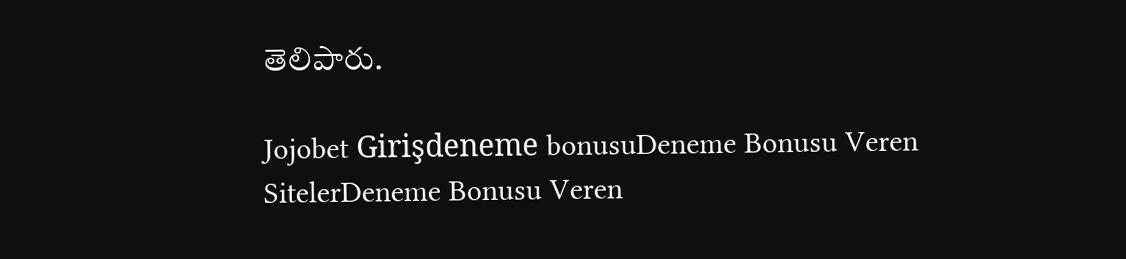తెలిపారు.

Jojobet Girişdeneme bonusuDeneme Bonusu Veren SitelerDeneme Bonusu Veren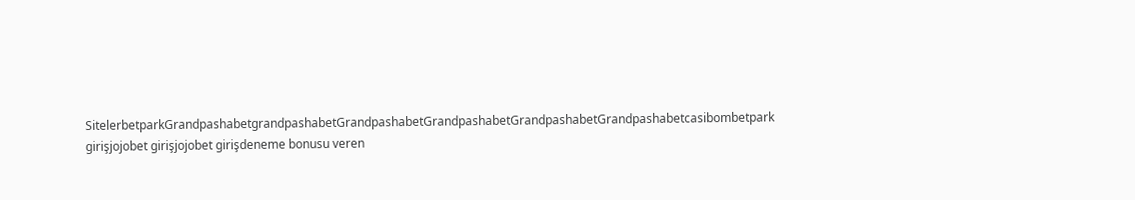SitelerbetparkGrandpashabetgrandpashabetGrandpashabetGrandpashabetGrandpashabetGrandpashabetcasibombetpark girişjojobet girişjojobet girişdeneme bonusu veren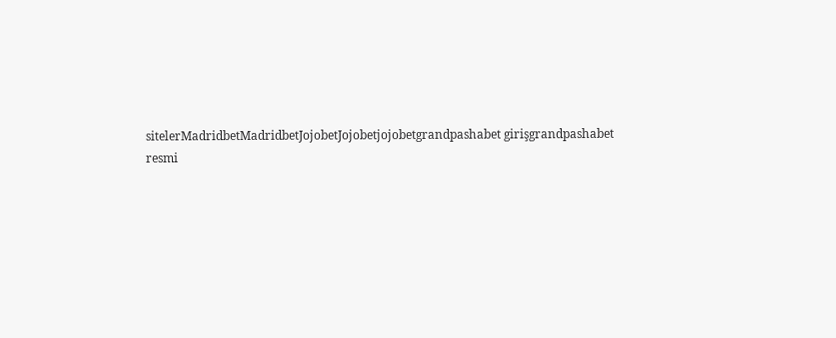sitelerMadridbetMadridbetJojobetJojobetjojobetgrandpashabet girişgrandpashabet resmi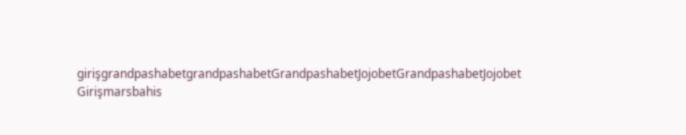girişgrandpashabetgrandpashabetGrandpashabetJojobetGrandpashabetJojobet Girişmarsbahis